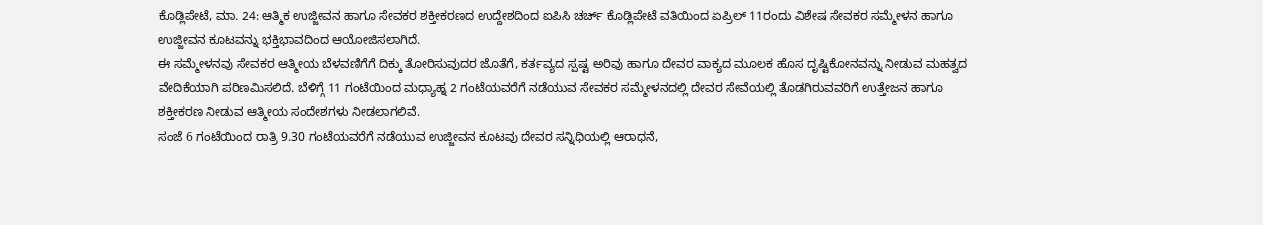ಕೊಡ್ಲಿಪೇಟೆ, ಮಾ. 24: ಆತ್ಮಿಕ ಉಜ್ಜೀವನ ಹಾಗೂ ಸೇವಕರ ಶಕ್ತೀಕರಣದ ಉದ್ದೇಶದಿಂದ ಐಪಿಸಿ ಚರ್ಚ್ ಕೊಡ್ಲಿಪೇಟೆ ವತಿಯಿಂದ ಏಪ್ರಿಲ್ 11ರಂದು ವಿಶೇಷ ಸೇವಕರ ಸಮ್ಮೇಳನ ಹಾಗೂ ಉಜ್ಜೀವನ ಕೂಟವನ್ನು ಭಕ್ತಿಭಾವದಿಂದ ಆಯೋಜಿಸಲಾಗಿದೆ.
ಈ ಸಮ್ಮೇಳನವು ಸೇವಕರ ಆತ್ಮೀಯ ಬೆಳವಣಿಗೆಗೆ ದಿಕ್ಕು ತೋರಿಸುವುದರ ಜೊತೆಗೆ, ಕರ್ತವ್ಯದ ಸ್ಪಷ್ಟ ಅರಿವು ಹಾಗೂ ದೇವರ ವಾಕ್ಯದ ಮೂಲಕ ಹೊಸ ದೃಷ್ಟಿಕೋನವನ್ನು ನೀಡುವ ಮಹತ್ವದ ವೇದಿಕೆಯಾಗಿ ಪರಿಣಮಿಸಲಿದೆ. ಬೆಳಿಗ್ಗೆ 11 ಗಂಟೆಯಿಂದ ಮಧ್ಯಾಹ್ನ 2 ಗಂಟೆಯವರೆಗೆ ನಡೆಯುವ ಸೇವಕರ ಸಮ್ಮೇಳನದಲ್ಲಿ ದೇವರ ಸೇವೆಯಲ್ಲಿ ತೊಡಗಿರುವವರಿಗೆ ಉತ್ತೇಜನ ಹಾಗೂ ಶಕ್ತೀಕರಣ ನೀಡುವ ಆತ್ಮೀಯ ಸಂದೇಶಗಳು ನೀಡಲಾಗಲಿವೆ.
ಸಂಜೆ 6 ಗಂಟೆಯಿಂದ ರಾತ್ರಿ 9.30 ಗಂಟೆಯವರೆಗೆ ನಡೆಯುವ ಉಜ್ಜೀವನ ಕೂಟವು ದೇವರ ಸನ್ನಿಧಿಯಲ್ಲಿ ಆರಾಧನೆ,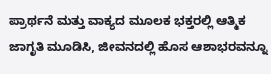ಪ್ರಾರ್ಥನೆ ಮತ್ತು ವಾಕ್ಯದ ಮೂಲಕ ಭಕ್ತರಲ್ಲಿ ಆತ್ಮಿಕ ಜಾಗೃತಿ ಮೂಡಿಸಿ, ಜೀವನದಲ್ಲಿ ಹೊಸ ಆಶಾಭರವನ್ನೂ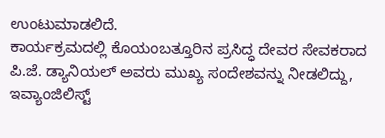ಉಂಟುಮಾಡಲಿದೆ.
ಕಾರ್ಯಕ್ರಮದಲ್ಲಿ ಕೊಯಂಬತ್ತೂರಿನ ಪ್ರಸಿದ್ಧ ದೇವರ ಸೇವಕರಾದ ಪಿ.ಜೆ. ಡ್ಯಾನಿಯಲ್ ಅವರು ಮುಖ್ಯ ಸಂದೇಶವನ್ನು ನೀಡಲಿದ್ದು, ಇವ್ಯಾಂಜಿಲಿಸ್ಟ್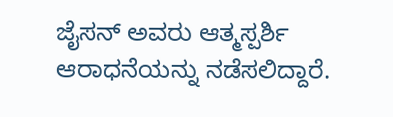ಜೈಸನ್ ಅವರು ಆತ್ಮಸ್ಪರ್ಶಿ ಆರಾಧನೆಯನ್ನು ನಡೆಸಲಿದ್ದಾರೆ.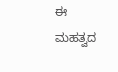ಈ ಮಹತ್ವದ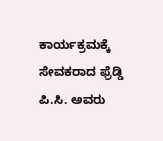ಕಾರ್ಯಕ್ರಮಕ್ಕೆ ಸೇವಕರಾದ ಫ್ರೆಡ್ಡಿ ಪಿ.ಸಿ. ಅವರು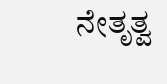ನೇತೃತ್ವ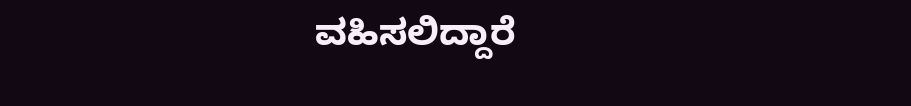ವಹಿಸಲಿದ್ದಾರೆ